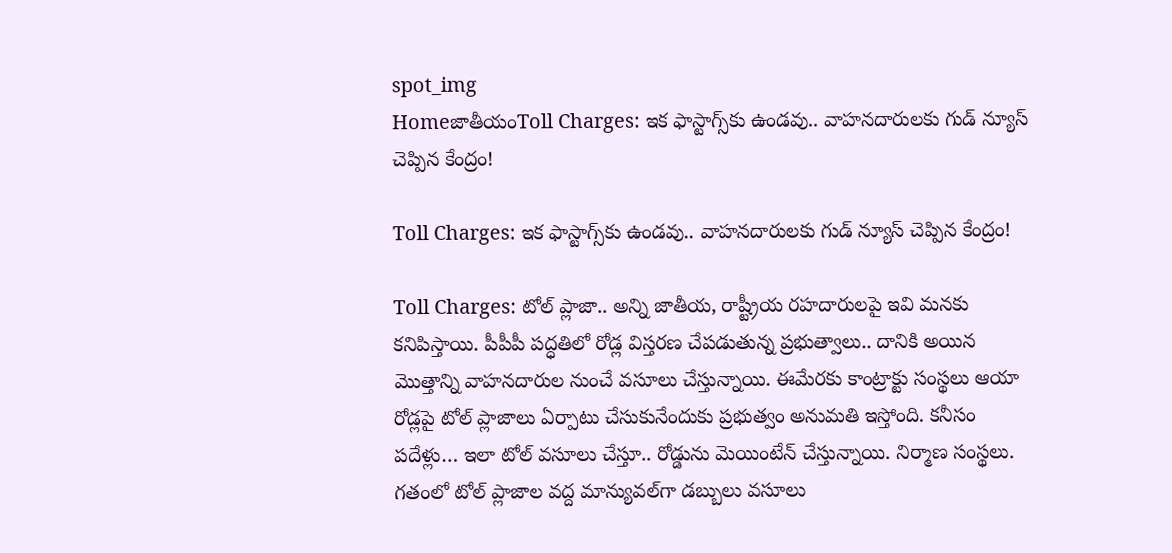spot_img
HomeజాతీయంToll Charges: ఇక ఫాస్టాగ్స్‌కు ఉండవు.. వాహనదారులకు గుడ్‌ న్యూస్‌ చెప్పిన కేంద్రం!

Toll Charges: ఇక ఫాస్టాగ్స్‌కు ఉండవు.. వాహనదారులకు గుడ్‌ న్యూస్‌ చెప్పిన కేంద్రం!

Toll Charges: టోల్‌ ప్లాజా.. అన్ని జాతీయ, రాష్ట్రీయ రహదారులపై ఇవి మనకు కనిపిస్తాయి. పీపీపీ పద్ధతిలో రోడ్ల విస్తరణ చేపడుతున్న ప్రభుత్వాలు.. దానికి అయిన మొత్తాన్ని వాహనదారుల నుంచే వసూలు చేస్తున్నాయి. ఈమేరకు కాంట్రాక్టు సంస్థలు ఆయా రోడ్లపై టోల్‌ ప్లాజాలు ఏర్పాటు చేసుకునేందుకు ప్రభుత్వం అనుమతి ఇస్తోంది. కనీసం పదేళ్లు… ఇలా టోల్‌ వసూలు చేస్తూ.. రోడ్డును మెయింటేన్‌ చేస్తున్నాయి. నిర్మాణ సంస్థలు. గతంలో టోల్‌ ప్లాజాల వద్ద మాన్యువల్‌గా డబ్బులు వసూలు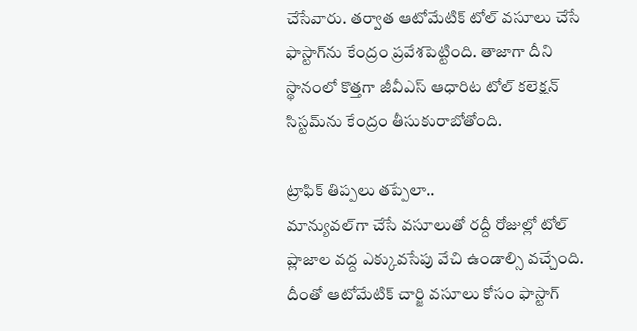చేసేవారు. తర్వాత ఆటోమేటిక్‌ టోల్‌ వసూలు చేసే ఫాస్టాగ్‌ను కేంద్రం ప్రవేశపెట్టింది. తాజాగా దీని స్థానంలో కొత్తగా జీవీఎస్‌ ఆధారిట టోల్‌ కలెక్షన్‌ సిస్టమ్‌ను కేంద్రం తీసుకురాబోతోంది.

ట్రాఫిక్‌ తిప్పలు తప్పేలా..
మాన్యువల్‌గా చేసే వసూలుతో రద్దీ రోజుల్లో టోల్‌ ప్లాజాల వద్ద ఎక్కువసేపు వేచి ఉండాల్సి వచ్చేంది. దీంతో ఆటోమేటిక్‌ చార్జి వసూలు కోసం ఫాస్టాగ్‌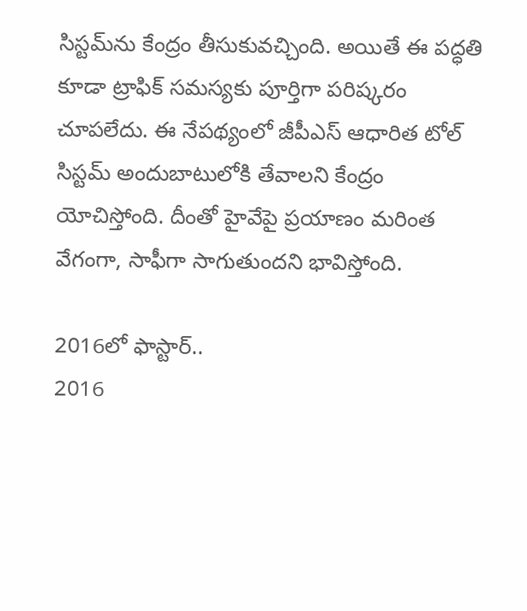సిస్టమ్‌ను కేంద్రం తీసుకువచ్చింది. అయితే ఈ పద్ధతి కూడా ట్రాఫిక్‌ సమస్యకు పూర్తిగా పరిష్కరం చూపలేదు. ఈ నేపథ్యంలో జీపీఎస్‌ ఆధారిత టోల్‌ సిస్టమ్‌ అందుబాటులోకి తేవాలని కేంద్రం యోచిస్తోంది. దీంతో హైవేపై ప్రయాణం మరింత వేగంగా, సాఫీగా సాగుతుందని భావిస్తోంది.

2016లో ఫాస్టార్‌..
2016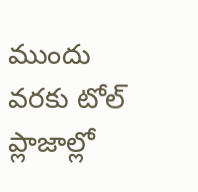ముందు వరకు టోల్‌ ప్లాజాల్లో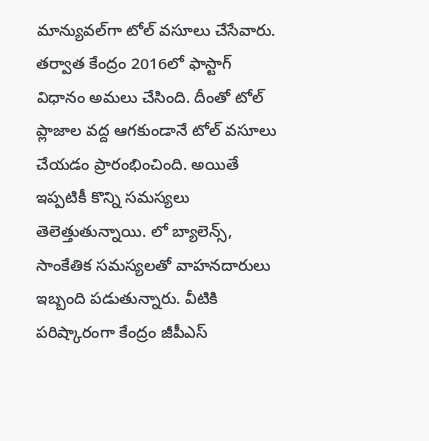మాన్యువల్‌గా టోల్‌ వసూలు చేసేవారు. తర్వాత కేంద్రం 2016లో ఫాస్టాగ్‌ విధానం అమలు చేసింది. దీంతో టోల్‌ ప్లాజాల వద్ద ఆగకుండానే టోల్‌ వసూలు చేయడం ప్రారంభించింది. అయితే ఇప్పటికీ కొన్ని సమస్యలు తెలెత్తుతున్నాయి. లో బ్యాలెన్స్, సాంకేతిక సమస్యలతో వాహనదారులు ఇబ్బంది పడుతున్నారు. వీటికి పరిష్కారంగా కేంద్రం జీపీఎస్‌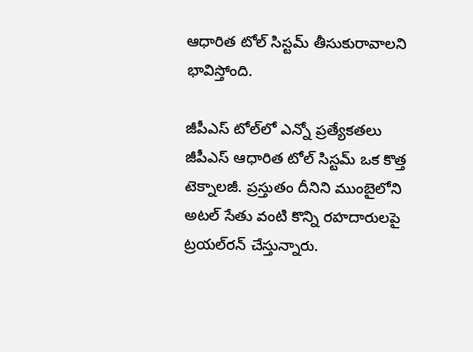ఆధారిత టోల్‌ సిస్టమ్‌ తీసుకురావాలని భావిస్తోంది.

జీపీఎస్‌ టోల్‌లో ఎన్నో ప్రత్యేకతలు
జీపీఎస్‌ ఆధారిత టోల్‌ సిస్టమ్‌ ఒక కొత్త టెక్నాలజీ. ప్రస్తుతం దీనిని ముంబైలోని అటల్‌ సేతు వంటి కొన్ని రహదారులపై ట్రయల్‌రన్‌ చేస్తున్నారు.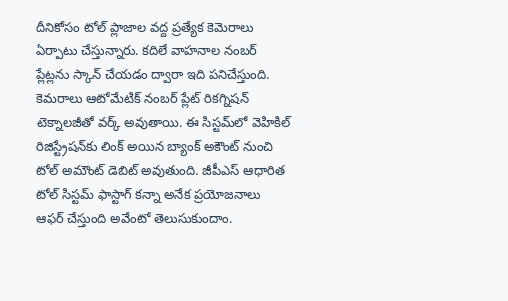దీనికోసం టోల్‌ ప్లాజాల వద్ద ప్రత్యేక కెమెరాలు ఏర్పాటు చేస్తున్నారు. కదిలే వాహనాల నంబర్‌ ప్లేట్లను స్కాన్‌ చేయడం ద్వారా ఇది పనిచేస్తుంది. కెమరాలు ఆటోమేటిక్‌ నంబర్‌ ప్లేట్‌ రికగ్నిషన్‌ టెక్నాలజీతో వర్క్‌ అవుతాయి. ఈ సిస్టమ్‌లో వెహికిల్‌ రిజిస్ట్రేషన్‌కు లింక్‌ అయిన బ్యాంక్‌ అకౌంట్‌ నుంచి టోల్‌ అమౌంట్‌ డెబిట్‌ అవుతుంది. జీపీఎస్‌ ఆధారిత టోల్‌ సిస్టమ్‌ ఫాస్టాగ్‌ కన్నా అనేక ప్రయోజనాలు ఆఫర్‌ చేస్తుంది అవేంటో తెలుసుకుందాం.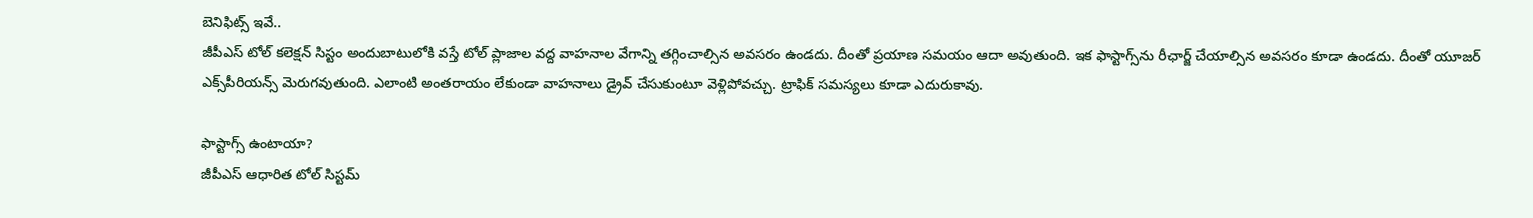బెనిఫిట్స్‌ ఇవే..
జీపీఎస్‌ టోల్‌ కలెక్షన్‌ సిస్టం అందుబాటులోకి వస్తే టోల్‌ ప్లాజాల వద్ద వాహనాల వేగాన్ని తగ్గించాల్సిన అవసరం ఉండదు. దీంతో ప్రయాణ సమయం ఆదా అవుతుంది. ఇక ఫాస్టాగ్స్‌ను రీఛార్జ్‌ చేయాల్సిన అవసరం కూడా ఉండదు. దీంతో యూజర్‌ ఎక్స్‌పీరియన్స్‌ మెరుగవుతుంది. ఎలాంటి అంతరాయం లేకుండా వాహనాలు డ్రైవ్‌ చేసుకుంటూ వెళ్లిపోవచ్చు. ట్రాఫిక్‌ సమస్యలు కూడా ఎదురుకావు.

ఫాస్టాగ్స్‌ ఉంటాయా?
జీపీఎస్‌ ఆధారిత టోల్‌ సిస్టమ్‌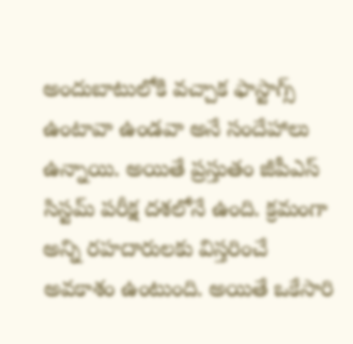అందుబాటులోకి వచ్చాక ఫాస్టాగ్స్‌ ఉంటావా ఉండవా అనే సందేహాలు ఉన్నాయి. అయితే ప్రస్తుతం జీపీఎస్‌ సిస్టమ్‌ పరీక్ష దశలోనే ఉంది. క్రమంగా అన్ని రహదారులకు విస్తరించే అవకాశం ఉంటుంది. అయితే ఒకేసారి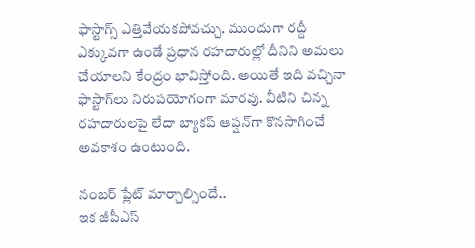ఫాస్టాగ్స్‌ ఎత్తివేయకపోవచ్చు. ముందుగా రద్దీ ఎక్కువగా ఉండే ప్రధాన రహదారుల్లో దీనిని అమలు చేయాలని కేంద్రం భావిస్తోంది. అయితే ఇది వచ్చినా ఫాస్టాగ్‌లు నిరుపయోగంగా మారవు. వీటిని చిన్న రహదారులపై లేదా బ్యాకప్‌ ఆప్షన్‌గా కొనసాగించే అవకాశం ఉంటుంది.

నంబర్‌ ప్లేట్‌ మార్చాల్సిందే..
ఇక జీపీఎస్‌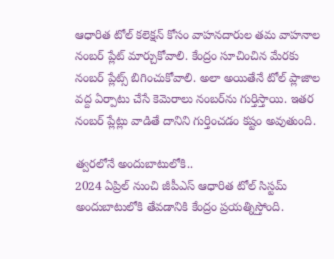ఆధారిత టోల్‌ కలెక్షన్‌ కోసం వాహనదారుల తమ వాహనాల నంబర్‌ ప్లేట్‌ మార్చుకోవాలి. కేంద్రం సూచించిన మేరకు నంబర్‌ ప్లేట్స్‌ బిగించుకోవాలి. అలా అయితేనే టోల్‌ ప్లాజాల వద్ద ఏర్పాటు చేసే కెమెరాలు నంబర్‌ను గుర్తిస్తాయి. ఇతర నంబర్‌ ప్లేట్లు వాడితే దానిని గుర్తించడం కష్టం అవుతుంది.

త్వరలోనే అందుబాటులోకి..
2024 ఏప్రిల్‌ నుంచి జీపీఎస్‌ ఆధారిత టోల్‌ సిస్టమ్‌ అందుబాటులోకి తేవడానికి కేంద్రం ప్రయత్నిస్తోంది.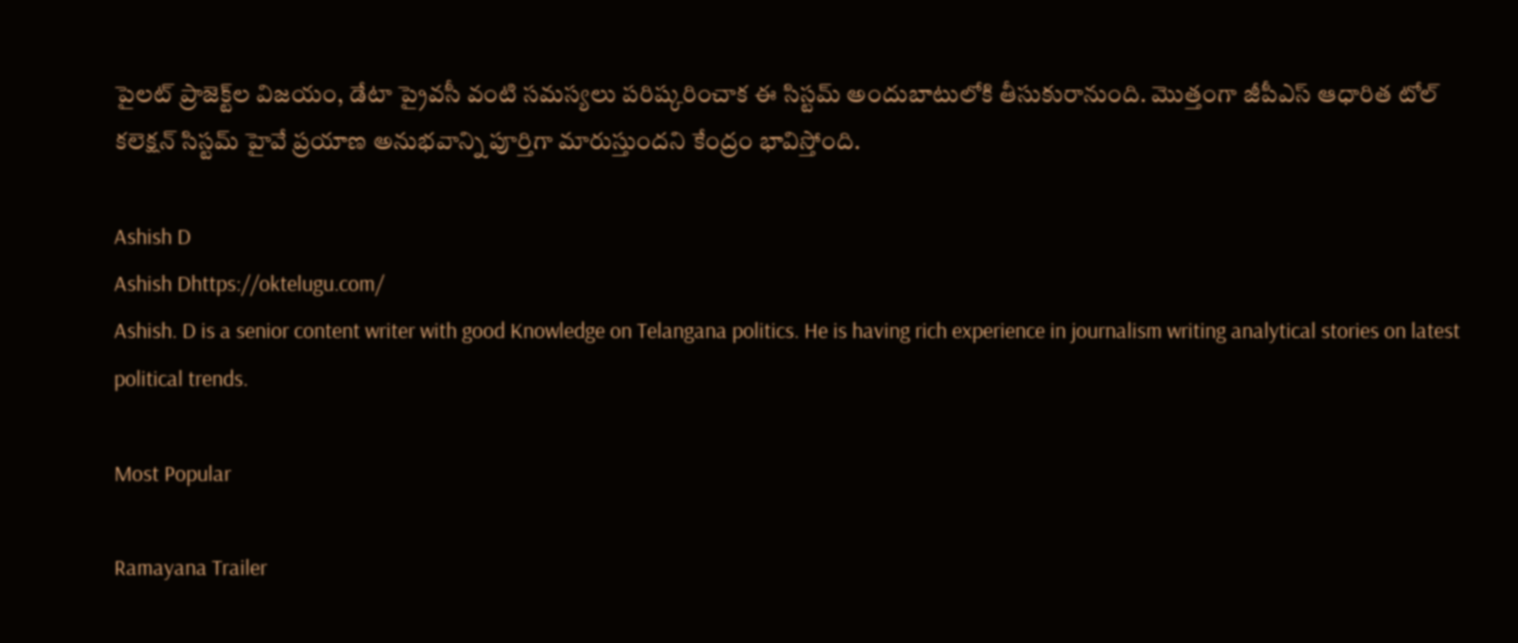పైలట్‌ ప్రాజెక్ట్‌ల విజయం, డేటా ప్రైవసీ వంటి సమస్యలు పరిష్కరించాక ఈ సిస్టమ్‌ అందుబాటులోకి తీసుకురానుంది. మొత్తంగా జీపీఎస్‌ ఆధారిత టోల్‌ కలెక్షన్‌ సిస్టమ్‌ హైవే ప్రయాణ అనుభవాన్ని పూర్తిగా మారుస్తుందని కేంద్రం భావిస్తోంది.

Ashish D
Ashish Dhttps://oktelugu.com/
Ashish. D is a senior content writer with good Knowledge on Telangana politics. He is having rich experience in journalism writing analytical stories on latest political trends.

Most Popular

Ramayana Trailer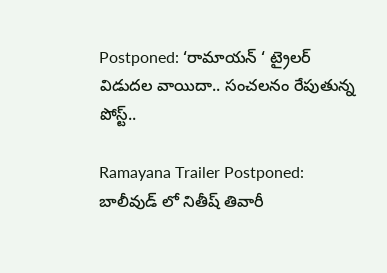Postponed: ‘రామాయన్ ‘ ట్రైలర్ విడుదల వాయిదా.. సంచలనం రేపుతున్న పోస్ట్..

Ramayana Trailer Postponed: బాలీవుడ్ లో నితీష్ తివారీ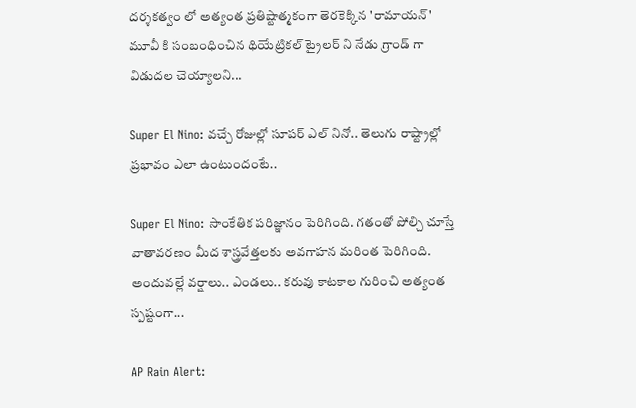దర్శకత్వం లో అత్యంత ప్రతిష్టాత్మకంగా తెరకెక్కిన 'రామాయన్' మూవీ కి సంబంధించిన థియేట్రికల్ ట్రైలర్ ని నేడు గ్రాండ్ గా విడుదల చెయ్యాలని...

Super El Nino: వచ్చే రోజుల్లో సూపర్ ఎల్ నినో.. తెలుగు రాష్ట్రాల్లో ప్రభావం ఎలా ఉంటుందంటే..

Super El Nino: సాంకేతిక పరిజ్ఞానం పెరిగింది. గతంతో పోల్చి చూస్తే వాతావరణం మీద శాస్త్రవేత్తలకు అవగాహన మరింత పెరిగింది. అందువల్లే వర్షాలు.. ఎండలు.. కరువు కాటకాల గురించి అత్యంత స్పష్టంగా...

AP Rain Alert: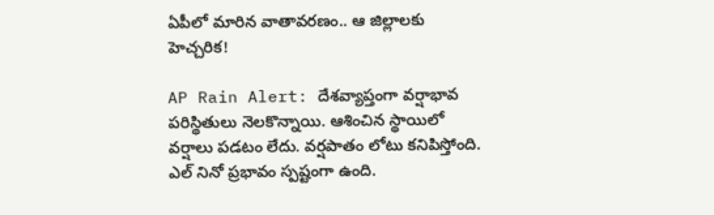ఏపీలో మారిన వాతావరణం.. ఆ జిల్లాలకు హెచ్చరిక!

AP Rain Alert: దేశవ్యాప్తంగా వర్షాభావ పరిస్థితులు నెలకొన్నాయి. ఆశించిన స్థాయిలో వర్షాలు పడటం లేదు. వర్షపాతం లోటు కనిపిస్తోంది. ఎల్ నినో ప్రభావం స్పష్టంగా ఉంది.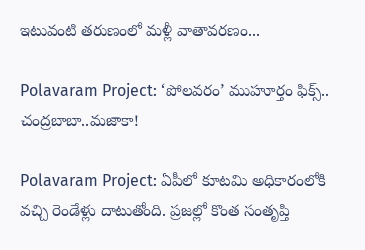ఇటువంటి తరుణంలో మళ్లీ వాతావరణం...

Polavaram Project: ‘పోలవరం’ ముహూర్తం ఫిక్స్.. చంద్రబాబా..మజాకా!

Polavaram Project: ఏపీలో కూటమి అధికారంలోకి వచ్చి రెండేళ్లు దాటుతోంది. ప్రజల్లో కొంత సంతృప్తి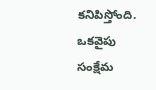కనిపిస్తోంది. ఒకవైపు సంక్షేమ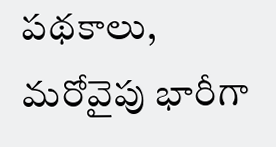పథకాలు, మరోవైపు భారీగా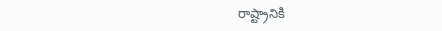రాష్ట్రానికి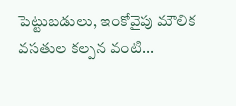పెట్టుబడులు, ఇంకోవైపు మౌలిక వసతుల కల్పన వంటి...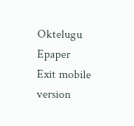Oktelugu Epaper
Exit mobile version